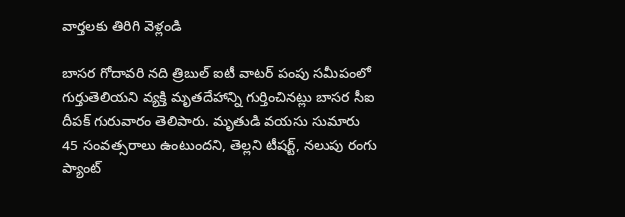వార్తలకు తిరిగి వెళ్లండి

బాసర గోదావరి నది త్రిబుల్ ఐటీ వాటర్ పంపు సమీపంలో గుర్తుతెలియని వ్యక్తి మృతదేహాన్ని గుర్తించినట్లు బాసర సీఐ దీపక్ గురువారం తెలిపారు. మృతుడి వయసు సుమారు 45 సంవత్సరాలు ఉంటుందని, తెల్లని టీషర్ట్, నలుపు రంగు ప్యాంట్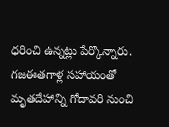ధరించి ఉన్నట్లు పేర్కొన్నారు.
గజఈతగాళ్ల సహాయంతో మృతదేహాన్ని గోదావరి నుంచి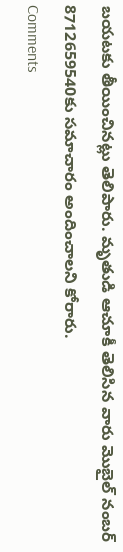బయటకు తీయించినట్లు తెలిపారు. మృతుడి ఆచూకీ తెలిసిన వారు మొబైల్ నంబర్ 8712659540కు సమాచారం అందించాలని కోరారు.
Comments